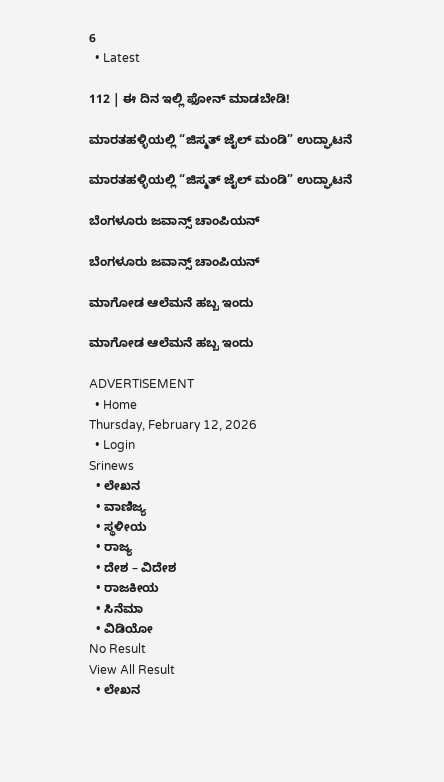6
  • Latest

112 | ಈ ದಿನ ಇಲ್ಲಿ ಫೋನ್ ಮಾಡಬೇಡಿ!

ಮಾರತಹಳ್ಳಿಯಲ್ಲಿ “ಜಿಸ್ಮತ್ ಜೈಲ್ ಮಂಡಿ” ಉದ್ಘಾಟನೆ

ಮಾರತಹಳ್ಳಿಯಲ್ಲಿ “ಜಿಸ್ಮತ್ ಜೈಲ್ ಮಂಡಿ” ಉದ್ಘಾಟನೆ

ಬೆಂಗಳೂರು ಜವಾನ್ಸ್ ಚಾಂಪಿಯನ್

ಬೆಂಗಳೂರು ಜವಾನ್ಸ್ ಚಾಂಪಿಯನ್

ಮಾಗೋಡ ಆಲೆಮನೆ ಹಬ್ಬ ಇಂದು

ಮಾಗೋಡ ಆಲೆಮನೆ ಹಬ್ಬ ಇಂದು

ADVERTISEMENT
  • Home
Thursday, February 12, 2026
  • Login
Srinews
  • ಲೇಖನ
  • ವಾಣಿಜ್ಯ
  • ಸ್ಥಳೀಯ
  • ರಾಜ್ಯ
  • ದೇಶ – ವಿದೇಶ
  • ರಾಜಕೀಯ
  • ಸಿನೆಮಾ
  • ವಿಡಿಯೋ
No Result
View All Result
  • ಲೇಖನ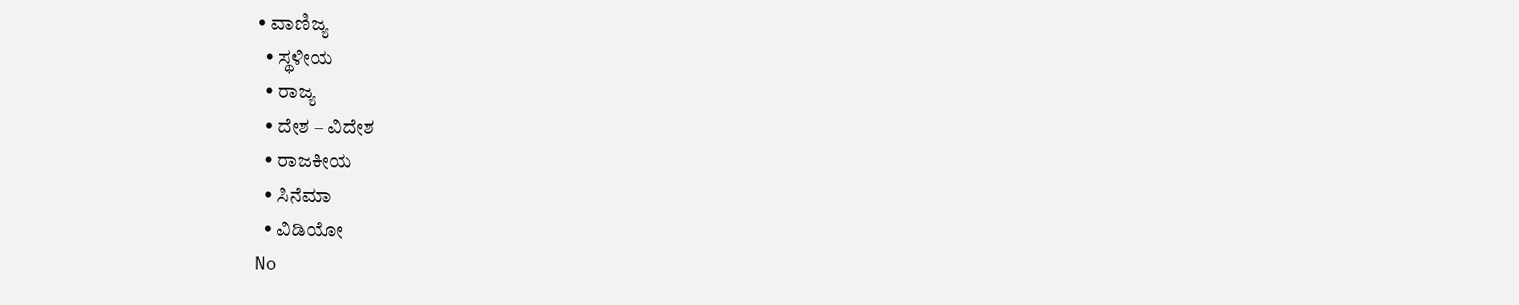• ವಾಣಿಜ್ಯ
  • ಸ್ಥಳೀಯ
  • ರಾಜ್ಯ
  • ದೇಶ – ವಿದೇಶ
  • ರಾಜಕೀಯ
  • ಸಿನೆಮಾ
  • ವಿಡಿಯೋ
No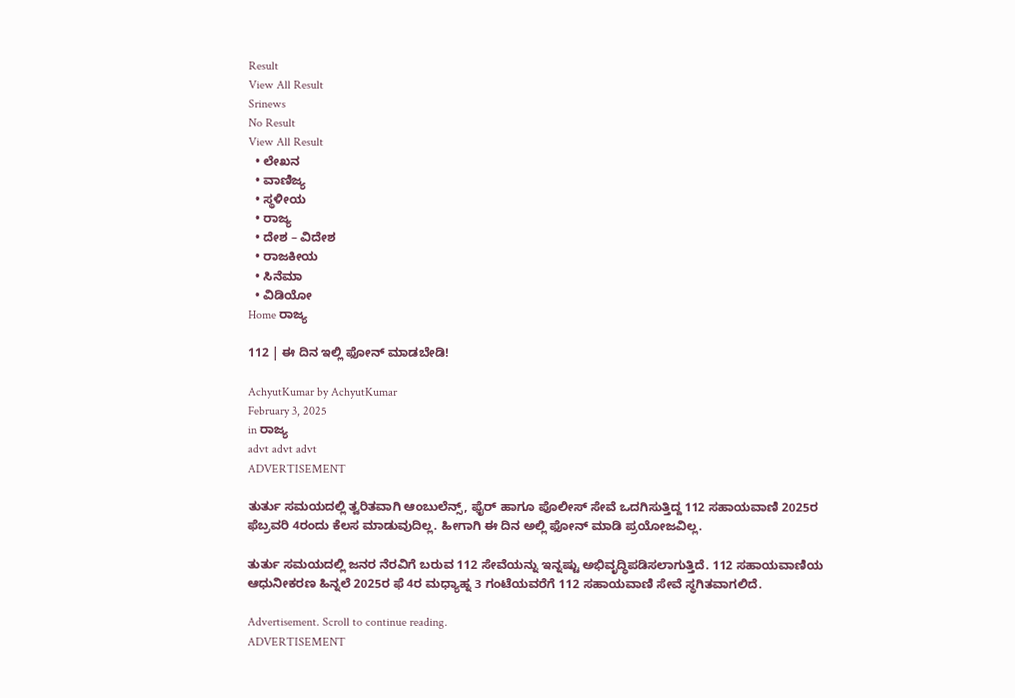Result
View All Result
Srinews
No Result
View All Result
  • ಲೇಖನ
  • ವಾಣಿಜ್ಯ
  • ಸ್ಥಳೀಯ
  • ರಾಜ್ಯ
  • ದೇಶ – ವಿದೇಶ
  • ರಾಜಕೀಯ
  • ಸಿನೆಮಾ
  • ವಿಡಿಯೋ
Home ರಾಜ್ಯ

112 | ಈ ದಿನ ಇಲ್ಲಿ ಫೋನ್ ಮಾಡಬೇಡಿ!

AchyutKumar by AchyutKumar
February 3, 2025
in ರಾಜ್ಯ
advt advt advt
ADVERTISEMENT

ತುರ್ತು ಸಮಯದಲ್ಲಿ ತ್ವರಿತವಾಗಿ ಆಂಬುಲೆನ್ಸ್, ಫೈರ್ ಹಾಗೂ ಪೊಲೀಸ್ ಸೇವೆ ಒದಗಿಸುತ್ತಿದ್ದ 112 ಸಹಾಯವಾಣಿ 2025ರ ಫೆಬ್ರವರಿ 4ರಂದು ಕೆಲಸ ಮಾಡುವುದಿಲ್ಲ. ಹೀಗಾಗಿ ಈ ದಿನ ಅಲ್ಲಿ ಫೋನ್ ಮಾಡಿ ಪ್ರಯೋಜವಿಲ್ಲ.

ತುರ್ತು ಸಮಯದಲ್ಲಿ ಜನರ ನೆರವಿಗೆ ಬರುವ 112 ಸೇವೆಯನ್ನು ಇನ್ನಷ್ಟು ಅಭಿವೃದ್ಧಿಪಡಿಸಲಾಗುತ್ತಿದೆ. 112 ಸಹಾಯವಾಣಿಯ ಆಧುನೀಕರಣ ಹಿನ್ನಲೆ 2025ರ ಫೆ 4ರ ಮಧ್ಯಾಹ್ನ 3 ಗಂಟೆಯವರೆಗೆ 112 ಸಹಾಯವಾಣಿ ಸೇವೆ ಸ್ಥಗಿತವಾಗಲಿದೆ.

Advertisement. Scroll to continue reading.
ADVERTISEMENT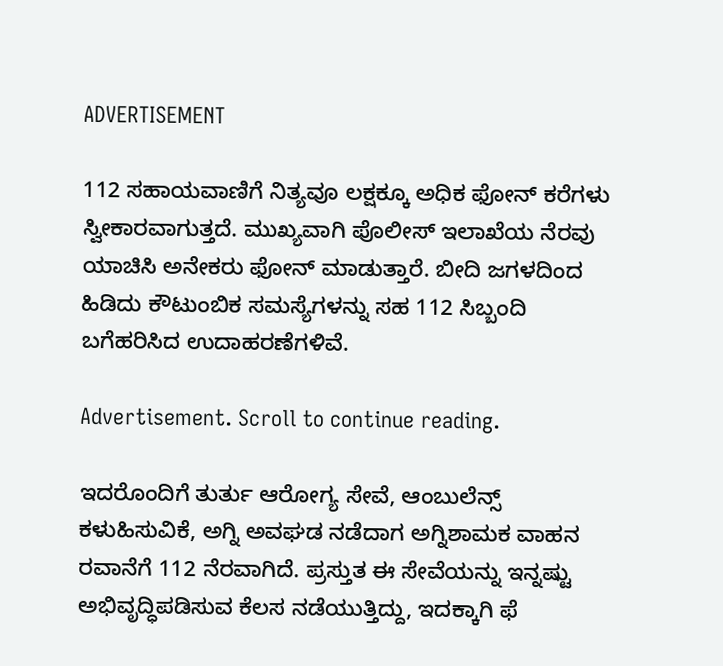ADVERTISEMENT

112 ಸಹಾಯವಾಣಿಗೆ ನಿತ್ಯವೂ ಲಕ್ಷಕ್ಕೂ ಅಧಿಕ ಫೋನ್ ಕರೆಗಳು ಸ್ವೀಕಾರವಾಗುತ್ತದೆ. ಮುಖ್ಯವಾಗಿ ಪೊಲೀಸ್ ಇಲಾಖೆಯ ನೆರವು ಯಾಚಿಸಿ ಅನೇಕರು ಫೋನ್ ಮಾಡುತ್ತಾರೆ. ಬೀದಿ ಜಗಳದಿಂದ ಹಿಡಿದು ಕೌಟುಂಬಿಕ ಸಮಸ್ಯೆಗಳನ್ನು ಸಹ 112 ಸಿಬ್ಬಂದಿ ಬಗೆಹರಿಸಿದ ಉದಾಹರಣೆಗಳಿವೆ.

Advertisement. Scroll to continue reading.

ಇದರೊಂದಿಗೆ ತುರ್ತು ಆರೋಗ್ಯ ಸೇವೆ, ಆಂಬುಲೆನ್ಸ್ ಕಳುಹಿಸುವಿಕೆ, ಅಗ್ನಿ ಅವಘಡ ನಡೆದಾಗ ಅಗ್ನಿಶಾಮಕ ವಾಹನ ರವಾನೆಗೆ 112 ನೆರವಾಗಿದೆ. ಪ್ರಸ್ತುತ ಈ ಸೇವೆಯನ್ನು ಇನ್ನಷ್ಟು ಅಭಿವೃದ್ಧಿಪಡಿಸುವ ಕೆಲಸ ನಡೆಯುತ್ತಿದ್ದು, ಇದಕ್ಕಾಗಿ ಫೆ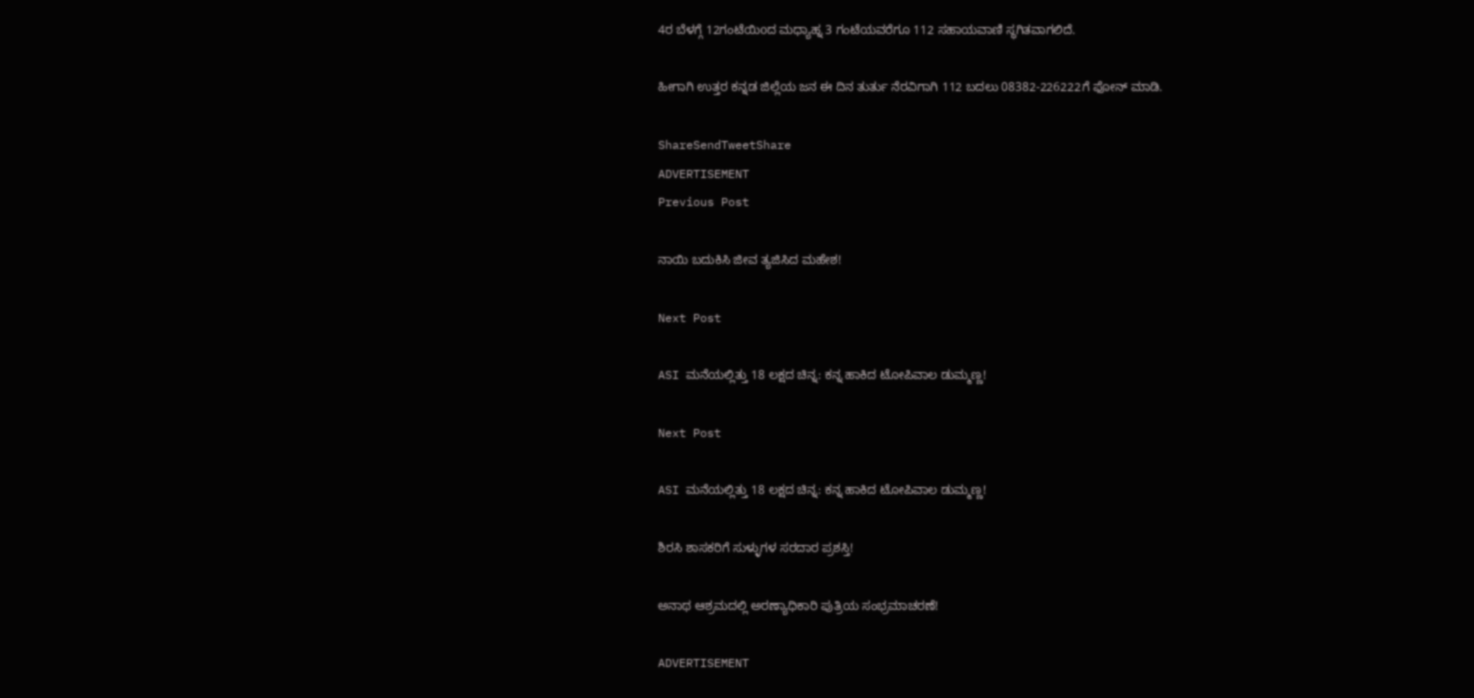4ರ ಬೆಳಗ್ಗೆ 12ಗಂಟೆಯಿoದ ಮಧ್ಯಾಹ್ನ 3 ಗಂಟೆಯವರೆಗೂ 112 ಸಹಾಯವಾಣಿ ಸ್ಥಗಿತವಾಗಲಿದೆ.

ಹೀಗಾಗಿ ಉತ್ತರ ಕನ್ನಡ ಜಿಲ್ಲೆಯ ಜನ ಈ ದಿನ ತುರ್ತು ನೆರವಿಗಾಗಿ 112 ಬದಲು 08382-226222ಗೆ ಫೋನ್ ಮಾಡಿ.

ShareSendTweetShare
ADVERTISEMENT
Previous Post

ನಾಯಿ ಬದುಕಿಸಿ ಜೀವ ತ್ಯಜಿಸಿದ ಮಹೇಶ!

Next Post

ASI ಮನೆಯಲ್ಲಿತ್ತು 18 ಲಕ್ಷದ ಚಿನ್ನ: ಕನ್ನ ಹಾಕಿದ ಟೋಪಿವಾಲ ಡುಮ್ಮಣ್ಣ!

Next Post

ASI ಮನೆಯಲ್ಲಿತ್ತು 18 ಲಕ್ಷದ ಚಿನ್ನ: ಕನ್ನ ಹಾಕಿದ ಟೋಪಿವಾಲ ಡುಮ್ಮಣ್ಣ!

ಶಿರಸಿ ಶಾಸಕರಿಗೆ ಸುಳ್ಳುಗಳ ಸರದಾರ ಪ್ರಶಸ್ತಿ!

ಅನಾಥ ಆಶ್ರಮದಲ್ಲಿ ಅರಣ್ಯಾಧಿಕಾರಿ ಪುತ್ರಿಯ ಸಂಭ್ರಮಾಚರಣೆ!

ADVERTISEMENT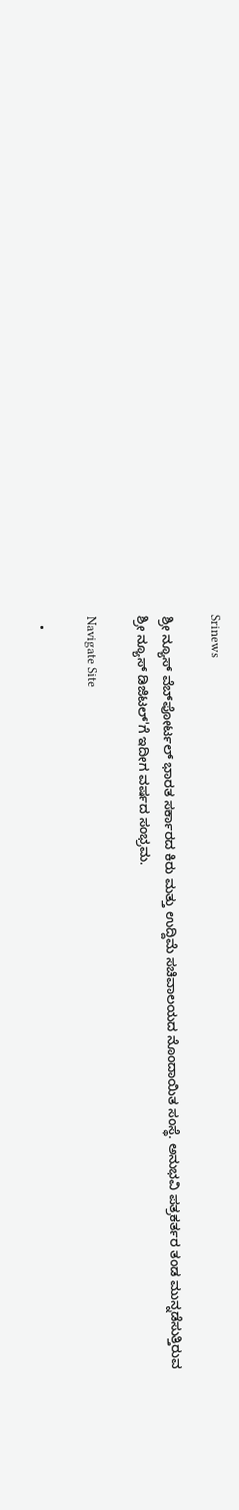Srinews

ಶ್ರೀ ನ್ಯೂಸ್ ವೆಬ್‌ಪೋರ್ಟಲ್ ಭಾರತ ಸರ್ಕಾರದ ಕಿರು ಮತ್ತು ಉದ್ದಿಮೆ ಸಚಿವಾಲಯದ ನೊಂದಾಯಿತ ಸಂಸ್ಥೆ. ಅನುಭವಿ ಪತ್ರಕರ್ತರ ತಂಡ ಮುನ್ನಡೆಸುತ್ತಿರುವ ಶ್ರೀ ನ್ಯೂಸ್ ಡಿಜಿಟಲ್'ಗೆ ಇದೀಗ ವರ್ಷದ ಸಂಭ್ರಮ.

Navigate Site

  •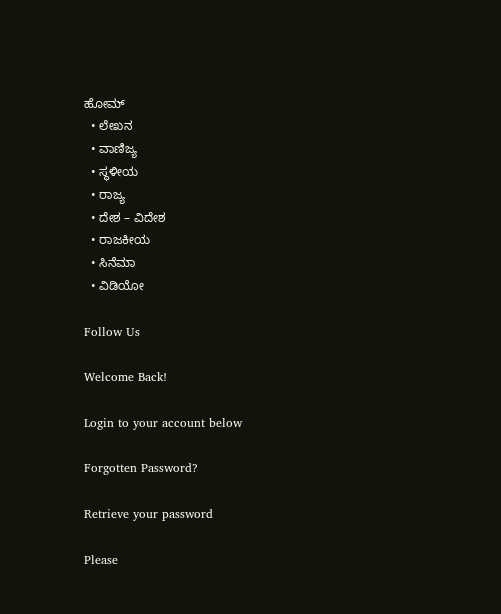ಹೋಮ್
  • ಲೇಖನ
  • ವಾಣಿಜ್ಯ
  • ಸ್ಥಳೀಯ
  • ರಾಜ್ಯ
  • ದೇಶ – ವಿದೇಶ
  • ರಾಜಕೀಯ
  • ಸಿನೆಮಾ
  • ವಿಡಿಯೋ

Follow Us

Welcome Back!

Login to your account below

Forgotten Password?

Retrieve your password

Please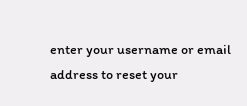enter your username or email address to reset your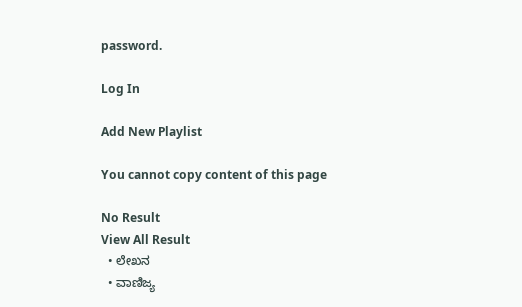password.

Log In

Add New Playlist

You cannot copy content of this page

No Result
View All Result
  • ಲೇಖನ
  • ವಾಣಿಜ್ಯ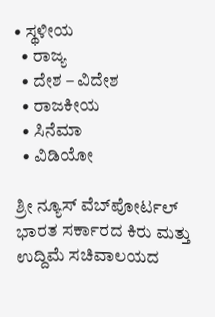• ಸ್ಥಳೀಯ
  • ರಾಜ್ಯ
  • ದೇಶ – ವಿದೇಶ
  • ರಾಜಕೀಯ
  • ಸಿನೆಮಾ
  • ವಿಡಿಯೋ

ಶ್ರೀ ನ್ಯೂಸ್ ವೆಬ್‌ಪೋರ್ಟಲ್ ಭಾರತ ಸರ್ಕಾರದ ಕಿರು ಮತ್ತು ಉದ್ದಿಮೆ ಸಚಿವಾಲಯದ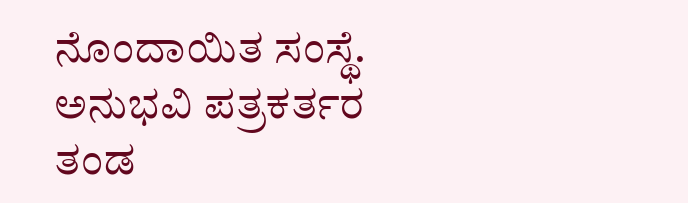ನೊಂದಾಯಿತ ಸಂಸ್ಥೆ. ಅನುಭವಿ ಪತ್ರಕರ್ತರ ತಂಡ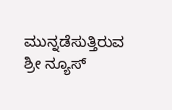ಮುನ್ನಡೆಸುತ್ತಿರುವ ಶ್ರೀ ನ್ಯೂಸ್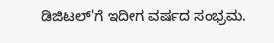ಡಿಜಿಟಲ್'ಗೆ ಇದೀಗ ವರ್ಷದ ಸಂಭ್ರಮ.